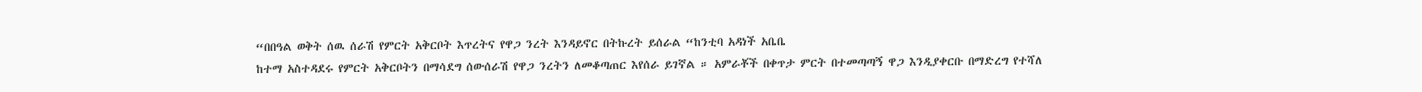“በበዓል ወቅት ሰዉ ሰራሽ የምርት አቅርቦት እጥረትና የዋጋ ንረት እንዳይኖር በትኩረት ይሰራል “ከንቲባ አዳነች አቤቤ
ከተማ አስተዳደሩ የምርት አቅርቦትን በማሳደግ ሰውሰራሽ የዋጋ ንረትን ለመቆጣጠር እየሰራ ይገኛል ። አምራቾች በቀጥታ ምርት በተመጣጣኝ ዋጋ እንዲያቀርቡ በማድረግ የተሻለ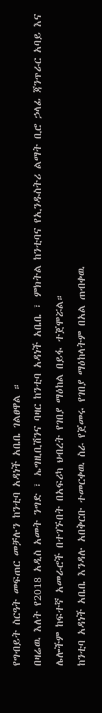የግብይት ስርዓት መፍጠር መቻሉን ከንቲባ አዳነች አቤቤ ገልፀዋል ።
በዛሬዉ እለት የ2018 አዲስ አመት ንግድ ፣ ኤግዚቢሽንና ባዛር ከንቲባ አዳነች አቤቤ ፣ ምክትል ከንቲባና የኢንዱስትሪ ልማት ቢሮ ኃላፊ ጃንጥራር አባይ እና ሌሎችም ከፍተኛ አመራሮች በተገኙበት በአፍሪካ ህብረት የገበያ ማዕከል በይፋ ተጀሞሯል።
ከንቲባ አዳነች አቤቤ እንዳሉ አበቅርቡ ተመርቀዉ ስራ የጀመሩ የገበያ ማዕከላትም በአል ጠብቀዉ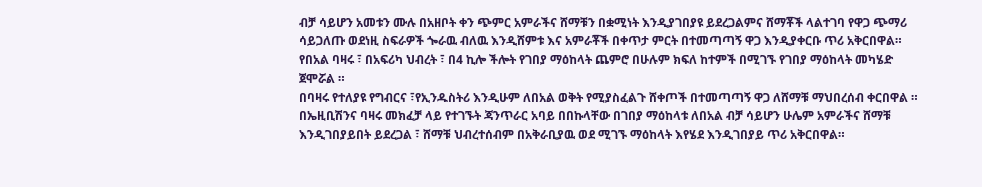ብቻ ሳይሆን አመቱን ሙሉ በአዘቦት ቀን ጭምር አምራችና ሸማቹን በቋሚነት እንዲያገበያዩ ይደረጋልምና ሸማቾች ላልተገባ የዋጋ ጭማሪ ሳይጋለጡ ወደነዚ ስፍራዎች ጐራዉ ብለዉ እንዲሸምቱ እና አምራቾች በቀጥታ ምርት በተመጣጣኝ ዋጋ እንዲያቀርቡ ጥሪ አቅርበዋል።
የበአል ባዛሩ ፣ በአፍሪካ ህብረት ፣ በ4 ኪሎ ችሎት የገበያ ማዕከላት ጨምሮ በሁሉም ክፍለ ከተምች በሚገኙ የገበያ ማዕከላት መካሄድ ጀሞሯል ።
በባዛሩ የተለያዩ የግብርና ፣የኢንዱስትሪ እንዲሁም ለበአል ወቅት የሚያስፈልጉ ሸቀጦች በተመጣጣኝ ዋጋ ለሸማቹ ማህበረሰብ ቀርበዋል ።
በኤዚቢሽንና ባዛሩ መክፈቻ ላይ የተገኙት ጃንጥራር አባይ በበኩላቸው በገበያ ማዕከላቱ ለበአል ብቻ ሳይሆን ሁሌም አምራችና ሸማቹ እንዲገበያይበት ይደረጋል ፣ ሸማቹ ህብረተሰብም በአቅራቢያዉ ወደ ሚገኙ ማዕከላት እየሄደ እንዲገበያይ ጥሪ አቅርበዋል።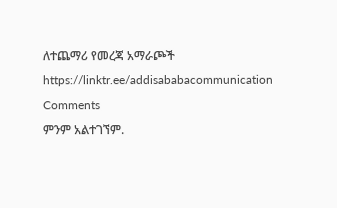ለተጨማሪ የመረጃ አማራጮች
https://linktr.ee/addisababacommunication
Comments
ምንም አልተገኘም.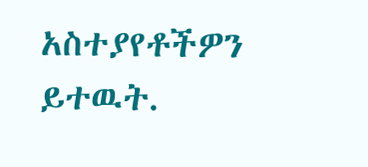አስተያየቶችዎን ይተዉት.